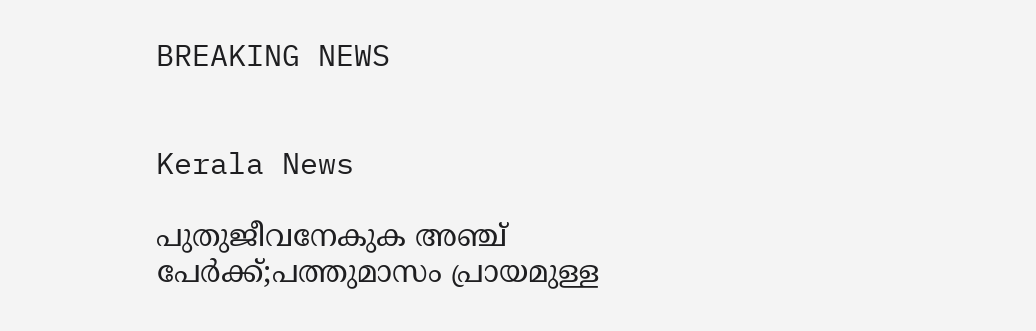BREAKING NEWS


Kerala News

പുതുജീവനേകുക അഞ്ച് പേർക്ക്;പത്തുമാസം പ്രായമുള്ള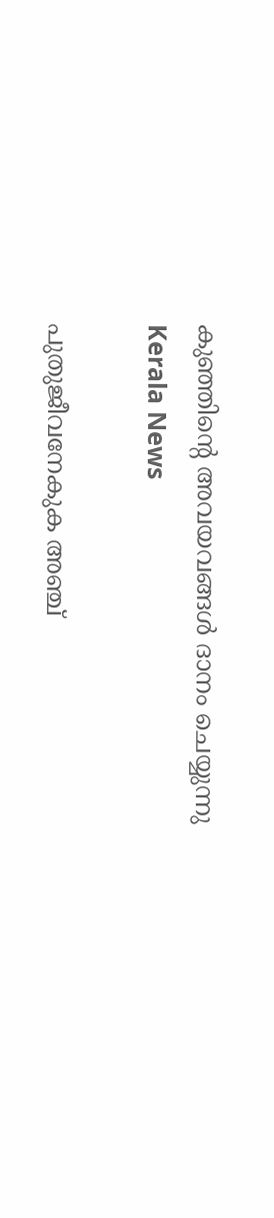കുഞ്ഞിൻ്റെ അവയവങ്ങൾ ദാനം ചെയ്യുന്നു
Kerala News

പുതുജീവനേകുക അഞ്ച്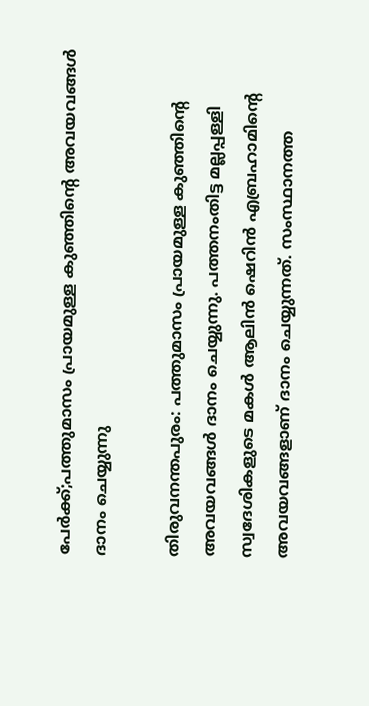പേർക്ക്;പത്തുമാസം പ്രായമുള്ള കുഞ്ഞിൻ്റെ അവയവങ്ങൾ ദാനം ചെയ്യുന്നു

തിരുവനന്തപുരം: പത്തുമാസം പ്രായമുള്ള കുഞ്ഞിൻ്റെ അവയവങ്ങൾ ദാനം ചെയ്യുന്നു. പത്തനംതിട്ട മല്ലപ്പള്ളി സ്വദേശികളുടെ മകൾ ആലിന്‍ ഷെറിന്‍ എബ്രഹാമിൻ്റെ അവയവങ്ങളാണ് ദാനം ചെയ്യുന്നത്. സംസ്ഥാനത്ത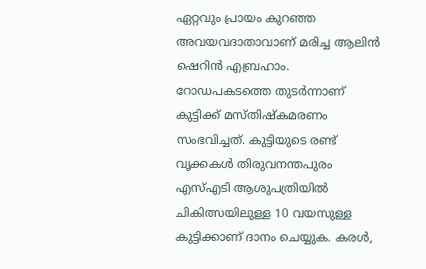ഏറ്റവും പ്രായം കുറഞ്ഞ അവയവദാതാവാണ് മരിച്ച ആലിന്‍ ഷെറിന്‍ എബ്രഹാം. റോഡപകടത്തെ തുടർന്നാണ് കുട്ടിക്ക് മസ്തിഷ്കമരണം സംഭവിച്ചത്. കുട്ടിയുടെ രണ്ട് വൃക്കകൾ തിരുവനന്തപുരം എസ്എടി ആശുപത്രിയിൽ ചികിത്സയിലുള്ള 10 വയസുള്ള കുട്ടിക്കാണ് ദാനം ചെയ്യുക. കരൾ,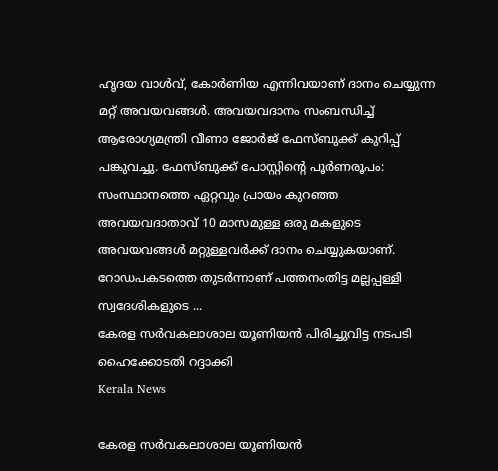ഹൃദയ വാൾവ്, കോർണിയ എന്നിവയാണ് ദാനം ചെയ്യുന്ന മറ്റ് അവയവങ്ങൾ. അവയവദാനം സംബന്ധിച്ച് ആരോഗ്യമന്ത്രി വീണാ ജോർജ് ഫേസ്ബുക്ക് കുറിപ്പ് പങ്കുവച്ചു. ഫേസ്ബുക്ക് പോസ്റ്റിൻ്റെ പൂർണരൂപം: സംസ്ഥാനത്തെ ഏറ്റവും പ്രായം കുറഞ്ഞ അവയവദാതാവ് 10 മാസമുള്ള ഒരു മകളുടെ അവയവങ്ങള്‍ മറ്റുള്ളവര്‍ക്ക് ദാനം ചെയ്യുകയാണ്. റോഡപകടത്തെ തുടര്‍ന്നാണ് പത്തനംതിട്ട മല്ലപ്പള്ളി സ്വദേശികളുടെ ...
കേരള സർവകലാശാല യൂണിയൻ പിരിച്ചുവിട്ട നടപടി ഹൈക്കോടതി റദ്ദാക്കി
Kerala News

കേരള സർവകലാശാല യൂണിയൻ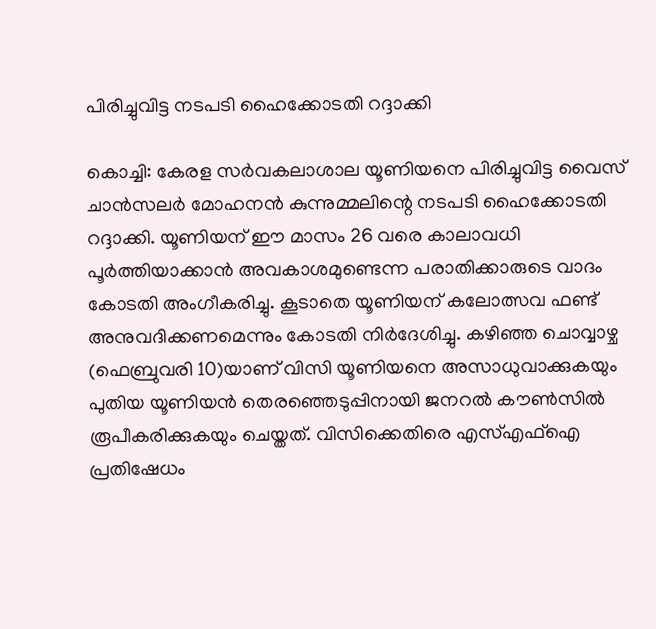പിരിച്ചുവിട്ട നടപടി ഹൈക്കോടതി റദ്ദാക്കി

കൊച്ചി: കേരള സർവകലാശാല യൂണിയനെ പിരിച്ചുവിട്ട വൈസ് ചാൻസലർ മോഹനൻ കുന്നുമ്മലിന്റെ നടപടി ഹൈക്കോടതി റദ്ദാക്കി. യൂണിയന് ഈ മാസം 26 വരെ കാലാവധി പൂര്‍ത്തിയാക്കാന്‍ അവകാശമുണ്ടെന്ന പരാതിക്കാരുടെ വാദം കോടതി അംഗീകരിച്ചു. കൂടാതെ യൂണിയന് കലോത്സവ ഫണ്ട് അനുവദിക്കണമെന്നും കോടതി നിർദേശിച്ചു. കഴിഞ്ഞ ചൊവ്വാഴ്ച (ഫെബ്രുവരി 10)യാണ് വിസി യൂണിയനെ അസാധുവാക്കുകയും പുതിയ യൂണിയൻ തെരഞ്ഞെടുപ്പിനായി ജനറൽ കൗൺസിൽ രൂപീകരിക്കുകയും ചെയ്തത്. വിസിക്കെതിരെ എസ്എഫ്‌ഐ പ്രതിഷേധം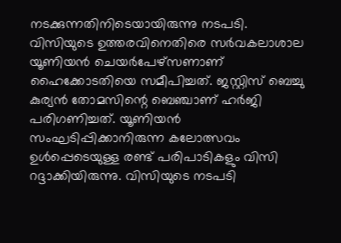നടക്കുന്നതിനിടെയായിരുന്നു നടപടി. വിസിയുടെ ഉത്തരവിനെതിരെ സർവകലാശാല യൂണിയൻ ചെയർപേഴ്‌സണാണ് ഹൈക്കോടതിയെ സമീപിച്ചത്. ജസ്റ്റിസ് ബെച്ചു കുര്യൻ തോമസിന്റെ ബെഞ്ചാണ് ഹർജി പരിഗണിച്ചത്. യൂണിയൻ സംഘടിപ്പിക്കാനിരുന്ന കലോത്സവം ഉൾപ്പെടെയുള്ള രണ്ട് പരിപാടികളും വിസി റദ്ദാക്കിയിരുന്നു. വിസിയുടെ നടപടി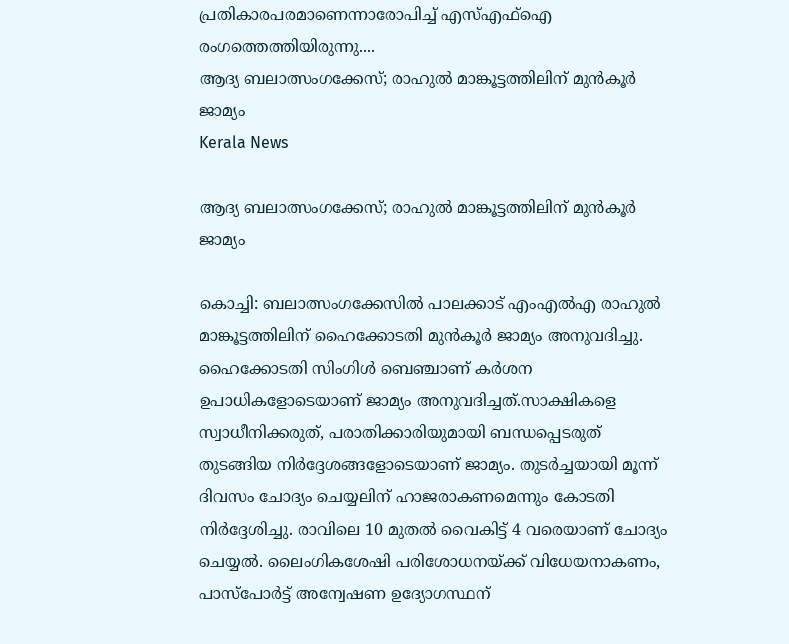പ്രതികാരപരമാണെന്നാരോപിച്ച് എസ്എഫ്‌ഐ രംഗത്തെത്തിയിരുന്നു....
ആദ്യ ബലാത്സംഗക്കേസ്; രാഹുൽ മാങ്കൂട്ടത്തിലിന് മുൻ‌കൂർ ജാമ്യം
Kerala News

ആദ്യ ബലാത്സംഗക്കേസ്; രാഹുൽ മാങ്കൂട്ടത്തിലിന് മുൻ‌കൂർ ജാമ്യം

കൊച്ചി: ബലാത്സംഗക്കേസിൽ പാലക്കാട് എംഎൽഎ രാഹുൽ മാങ്കൂട്ടത്തിലിന് ഹൈക്കോടതി മുൻകൂർ ജാമ്യം അനുവദിച്ചു. ഹൈക്കോടതി സിംഗിൾ ബെഞ്ചാണ് കർശന ഉപാധികളോടെയാണ് ജാമ്യം അനുവദിച്ചത്.സാക്ഷികളെ സ്വാധീനിക്കരുത്, പരാതിക്കാരിയുമായി ബന്ധപ്പെടരുത് തുടങ്ങിയ നിർദ്ദേശങ്ങളോടെയാണ് ജാമ്യം. തുടർച്ചയായി മൂന്ന് ദിവസം ചോദ്യം ചെയ്യലിന് ഹാജരാകണമെന്നും കോടതി നിർദ്ദേശിച്ചു. രാവിലെ 10 മുതൽ വൈകിട്ട് 4 വരെയാണ് ചോദ്യം ചെയ്യൽ. ലൈംഗികശേഷി പരിശോധനയ്ക്ക് വിധേയനാകണം, പാസ്‌പോർട്ട് അന്വേഷണ ഉദ്യോഗസ്ഥന്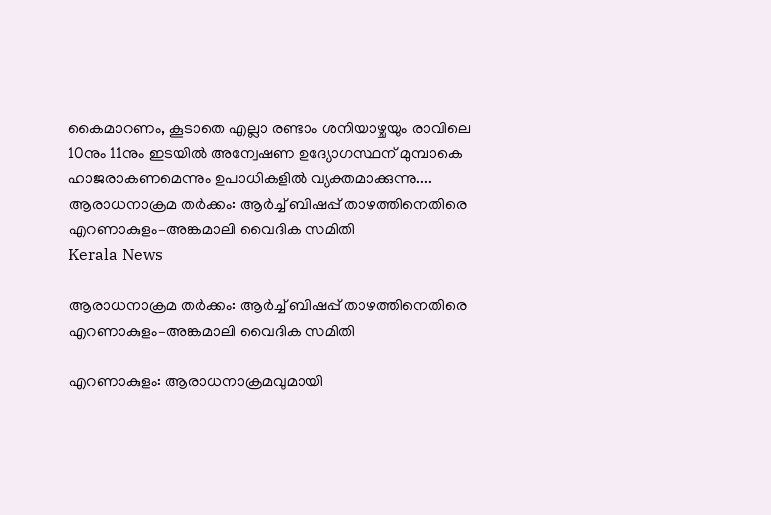കൈമാറണം, കൂടാതെ എല്ലാ രണ്ടാം ശനിയാഴ്ചയും രാവിലെ 10നും 11നും ഇടയിൽ അന്വേഷണ ഉദ്യോഗസ്ഥന് മുമ്പാകെ ഹാജരാകണമെന്നും ഉപാധികളിൽ വ്യക്തമാക്കുന്നു....
ആരാധനാക്രമ തർക്കം: ആർച്ച് ബിഷപ്പ് താഴത്തിനെതിരെ എറണാകുളം–അങ്കമാലി വൈദിക സമിതി
Kerala News

ആരാധനാക്രമ തർക്കം: ആർച്ച് ബിഷപ്പ് താഴത്തിനെതിരെ എറണാകുളം–അങ്കമാലി വൈദിക സമിതി

എറണാകുളം: ആരാധനാക്രമവുമായി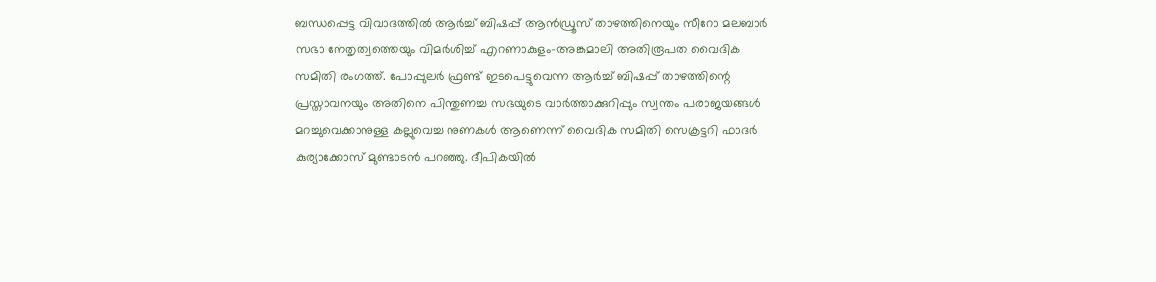ബന്ധപ്പെട്ട വിവാദത്തിൽ ആർച്ച് ബിഷപ്പ് ആൻഡ്രൂസ് താഴത്തിനെയും സീറോ മലബാർ സഭാ നേതൃത്വത്തെയും വിമർശിച്ച് എറണാകുളം–അങ്കമാലി അതിരൂപത വൈദിക സമിതി രംഗത്ത്. പോപ്പുലർ ഫ്രണ്ട് ഇടപെട്ടുവെന്ന ആർച്ച് ബിഷപ്പ് താഴത്തിന്റെ പ്രസ്താവനയും അതിനെ പിന്തുണച്ച സഭയുടെ വാർത്താക്കുറിപ്പും സ്വന്തം പരാജയങ്ങൾ മറച്ചുവെക്കാനുള്ള കല്ലുവെച്ച നുണകൾ ആണെന്ന് വൈദിക സമിതി സെക്രട്ടറി ഫാദർ കുര്യാക്കോസ് മുണ്ടാടൻ പറഞ്ഞു. ദീപികയിൽ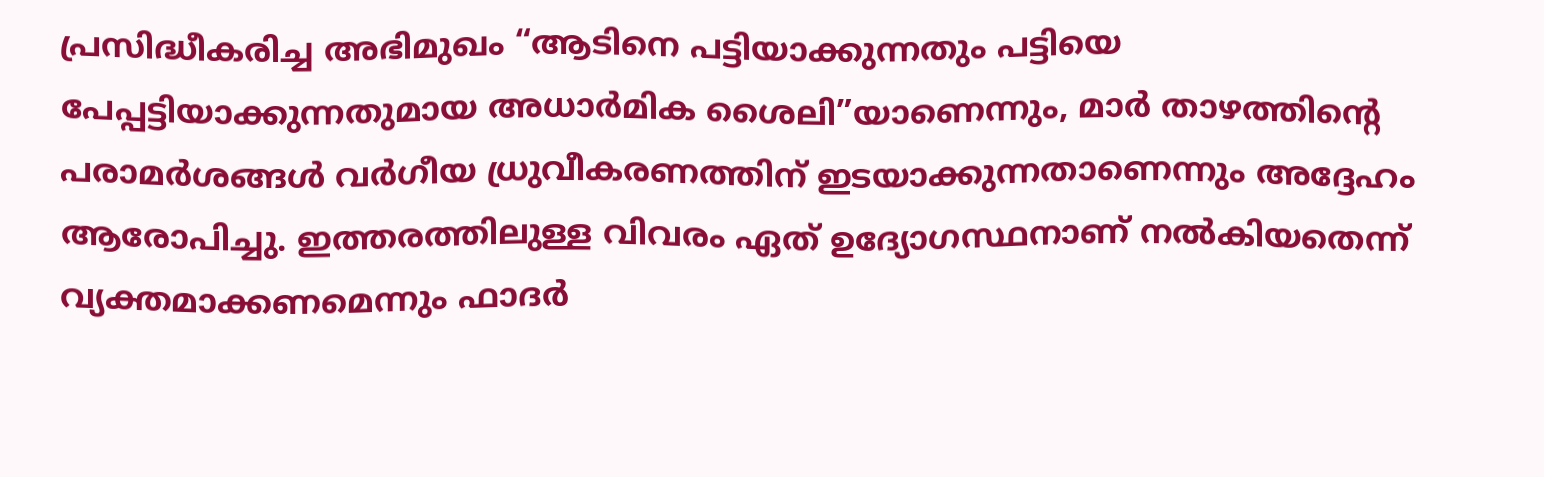പ്രസിദ്ധീകരിച്ച അഭിമുഖം “ആടിനെ പട്ടിയാക്കുന്നതും പട്ടിയെ പേപ്പട്ടിയാക്കുന്നതുമായ അധാർമിക ശൈലി”യാണെന്നും, മാർ താഴത്തിന്റെ പരാമർശങ്ങൾ വർഗീയ ധ്രുവീകരണത്തിന് ഇടയാക്കുന്നതാണെന്നും അദ്ദേഹം ആരോപിച്ചു. ഇത്തരത്തിലുള്ള വിവരം ഏത് ഉദ്യോഗസ്ഥനാണ് നൽകിയതെന്ന് വ്യക്തമാക്കണമെന്നും ഫാദർ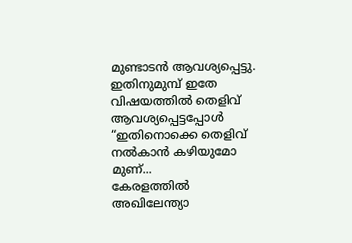മുണ്ടാടൻ ആവശ്യപ്പെട്ടു. ഇതിനുമുമ്പ് ഇതേ വിഷയത്തിൽ തെളിവ് ആവശ്യപ്പെട്ടപ്പോൾ “ഇതിനൊക്കെ തെളിവ് നൽകാൻ കഴിയുമോ മുണ്...
കേരളത്തിൽ അഖിലേന്ത്യാ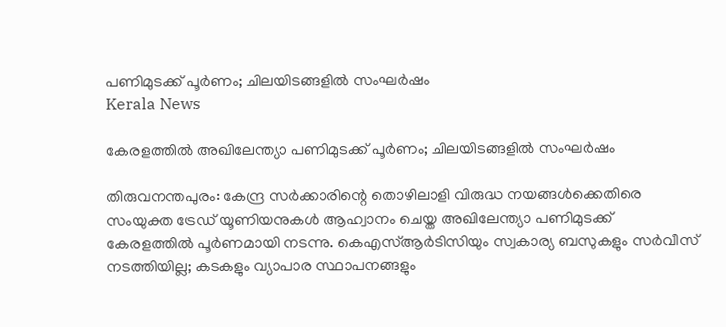പണിമുടക്ക് പൂർണം; ചിലയിടങ്ങളിൽ സംഘർഷം
Kerala News

കേരളത്തിൽ അഖിലേന്ത്യാ പണിമുടക്ക് പൂർണം; ചിലയിടങ്ങളിൽ സംഘർഷം

തിരുവനന്തപുരം: കേന്ദ്ര സർക്കാരിന്റെ തൊഴിലാളി വിരുദ്ധ നയങ്ങൾക്കെതിരെ സംയുക്ത ട്രേഡ് യൂണിയനുകൾ ആഹ്വാനം ചെയ്ത അഖിലേന്ത്യാ പണിമുടക്ക് കേരളത്തിൽ പൂർണമായി നടന്നു. കെഎസ്ആർടിസിയും സ്വകാര്യ ബസുകളും സർവീസ് നടത്തിയില്ല; കടകളും വ്യാപാര സ്ഥാപനങ്ങളും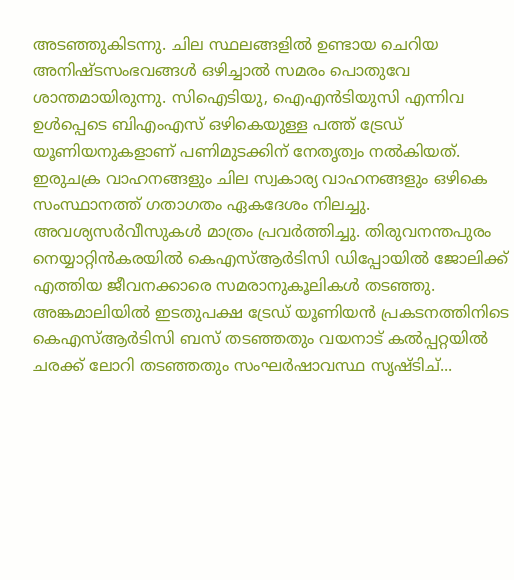അടഞ്ഞുകിടന്നു. ചില സ്ഥലങ്ങളിൽ ഉണ്ടായ ചെറിയ അനിഷ്ടസംഭവങ്ങൾ ഒഴിച്ചാൽ സമരം പൊതുവേ ശാന്തമായിരുന്നു. സിഐടിയു, ഐഎൻടിയുസി എന്നിവ ഉൾപ്പെടെ ബിഎംഎസ് ഒഴികെയുള്ള പത്ത് ട്രേഡ് യൂണിയനുകളാണ് പണിമുടക്കിന് നേതൃത്വം നൽകിയത്. ഇരുചക്ര വാഹനങ്ങളും ചില സ്വകാര്യ വാഹനങ്ങളും ഒഴികെ സംസ്ഥാനത്ത് ഗതാഗതം ഏകദേശം നിലച്ചു. അവശ്യസർവീസുകൾ മാത്രം പ്രവർത്തിച്ചു. തിരുവനന്തപുരം നെയ്യാറ്റിൻകരയിൽ കെഎസ്ആർടിസി ഡിപ്പോയിൽ ജോലിക്ക് എത്തിയ ജീവനക്കാരെ സമരാനുകൂലികൾ തടഞ്ഞു. അങ്കമാലിയിൽ ഇടതുപക്ഷ ട്രേഡ് യൂണിയൻ പ്രകടനത്തിനിടെ കെഎസ്ആർടിസി ബസ് തടഞ്ഞതും വയനാട് കൽപ്പറ്റയിൽ ചരക്ക് ലോറി തടഞ്ഞതും സംഘർഷാവസ്ഥ സൃഷ്ടിച്...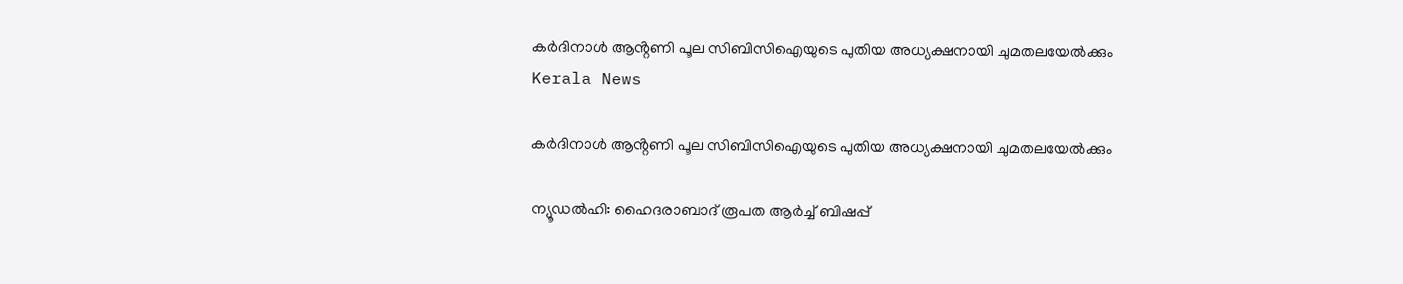കർദിനാൾ ആൻ്റണി പൂല സിബിസിഐയുടെ പുതിയ അധ്യക്ഷനായി ചുമതലയേൽക്കും
Kerala News

കർദിനാൾ ആൻ്റണി പൂല സിബിസിഐയുടെ പുതിയ അധ്യക്ഷനായി ചുമതലയേൽക്കും

ന്യൂഡൽഹി: ഹൈദരാബാദ് രൂപത ആർച്ച് ബിഷപ്പ്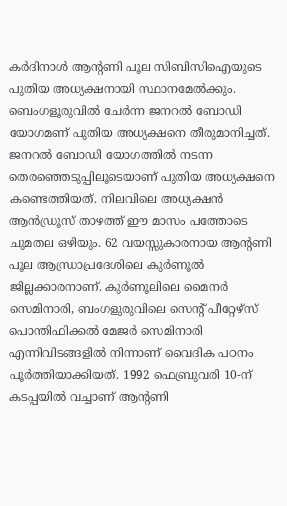കർദിനാൾ ആൻ്റണി പൂല സിബിസിഐയുടെ പുതിയ അധ്യക്ഷനായി സ്ഥാനമേൽക്കും. ബെംഗളൂരുവിൽ ചേർന്ന ജനറൽ ബോഡി യോഗമണ് പുതിയ അധ്യക്ഷനെ തീരുമാനിച്ചത്. ജനറൽ ബോഡി യോഗത്തിൽ നടന്ന തെരഞ്ഞെടുപ്പിലൂടെയാണ് പുതിയ അധ്യക്ഷനെ കണ്ടെത്തിയത്. നിലവിലെ അധ്യക്ഷൻ ആൻഡ്രൂസ് താഴത്ത് ഈ മാസം പത്തോടെ ചുമതല ഒഴിയും. 62 വയസ്സുകാരനായ ആന്റണി പൂല ആന്ധ്രാപ്രദേശിലെ കുര്‍ണൂല്‍ ജില്ലക്കാരനാണ്. കുര്‍ണൂലിലെ മൈനര്‍ സെമിനാരി, ബംഗളുരുവിലെ സെന്റ് പീറ്റേഴ്‌സ് പൊന്തിഫിക്കല്‍ മേജര്‍ സെമിനാരി എന്നിവിടങ്ങളില്‍ നിന്നാണ് വൈദിക പഠനം പൂര്‍ത്തിയാക്കിയത്. 1992 ഫെബ്രുവരി 10-ന് കടപ്പയില്‍ വച്ചാണ് ആന്റണി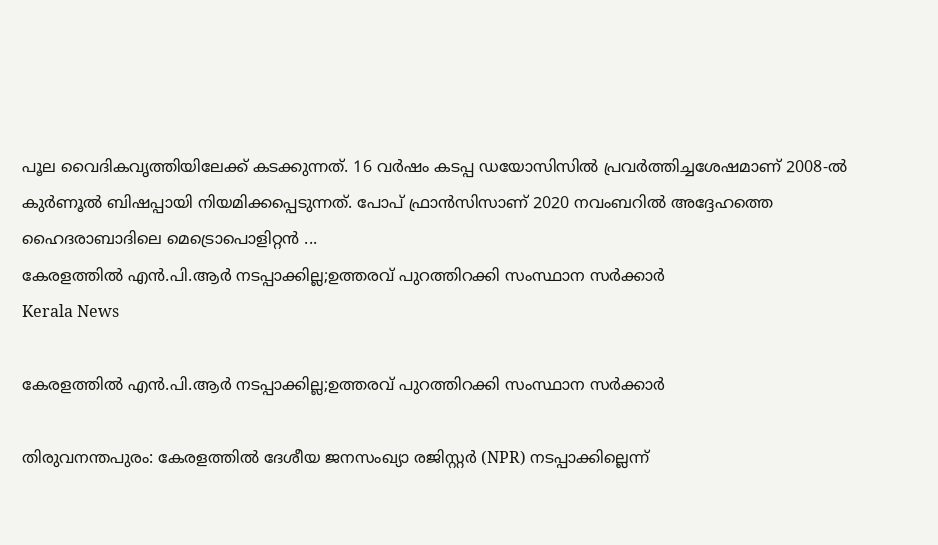പൂല വൈദികവൃത്തിയിലേക്ക് കടക്കുന്നത്. 16 വര്‍ഷം കടപ്പ ഡയോസിസില്‍ പ്രവര്‍ത്തിച്ചശേഷമാണ് 2008-ല്‍ കുര്‍ണൂല്‍ ബിഷപ്പായി നിയമിക്കപ്പെടുന്നത്. പോപ് ഫ്രാന്‍സിസാണ് 2020 നവംബറില്‍ അദ്ദേഹത്തെ ഹൈദരാബാദിലെ മെട്രൊപൊളിറ്റന്‍ ...
കേരളത്തിൽ എൻ.പി.ആർ നടപ്പാക്കില്ല;ഉത്തരവ് പുറത്തിറക്കി സംസ്ഥാന സര്‍ക്കാര്‍
Kerala News

കേരളത്തിൽ എൻ.പി.ആർ നടപ്പാക്കില്ല;ഉത്തരവ് പുറത്തിറക്കി സംസ്ഥാന സര്‍ക്കാര്‍

തിരുവനന്തപുരം: കേരളത്തിൽ ദേശീയ ജനസംഖ്യാ രജിസ്റ്റർ (NPR) നടപ്പാക്കില്ലെന്ന്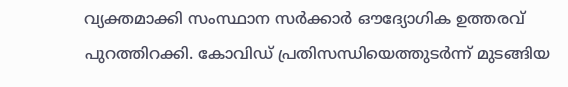വ്യക്തമാക്കി സംസ്ഥാന സർക്കാർ ഔദ്യോഗിക ഉത്തരവ് പുറത്തിറക്കി. കോവിഡ് പ്രതിസന്ധിയെത്തുടർന്ന് മുടങ്ങിയ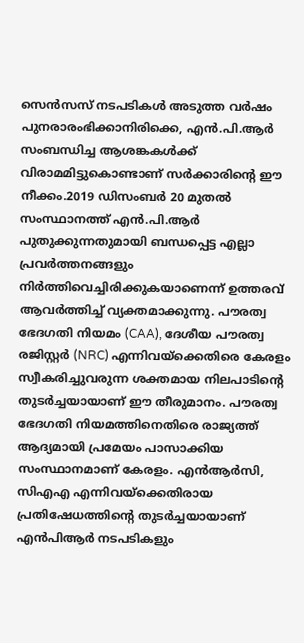സെൻസസ് നടപടികൾ അടുത്ത വർഷം പുനരാരംഭിക്കാനിരിക്കെ, എൻ.പി.ആർ സംബന്ധിച്ച ആശങ്കകൾക്ക് വിരാമമിട്ടുകൊണ്ടാണ് സർക്കാരിന്റെ ഈ നീക്കം.2019 ഡിസംബർ 20 മുതൽ സംസ്ഥാനത്ത് എൻ.പി.ആർ പുതുക്കുന്നതുമായി ബന്ധപ്പെട്ട എല്ലാ പ്രവർത്തനങ്ങളും നിർത്തിവെച്ചിരിക്കുകയാണെന്ന് ഉത്തരവ് ആവർത്തിച്ച് വ്യക്തമാക്കുന്നു. പൗരത്വ ഭേദഗതി നിയമം (CAA), ദേശീയ പൗരത്വ രജിസ്റ്റർ (NRC) എന്നിവയ്‌ക്കെതിരെ കേരളം സ്വീകരിച്ചുവരുന്ന ശക്തമായ നിലപാടിന്റെ തുടർച്ചയായാണ് ഈ തീരുമാനം. പൗരത്വ ഭേദഗതി നിയമത്തിനെതിരെ രാജ്യത്ത് ആദ്യമായി പ്രമേയം പാസാക്കിയ സംസ്ഥാനമാണ് കേരളം. എന്‍ആര്‍സി, സിഎഎ എന്നിവയ്‌ക്കെതിരായ പ്രതിഷേധത്തിന്റെ തുടര്‍ച്ചയായാണ് എന്‍പിആര്‍ നടപടികളും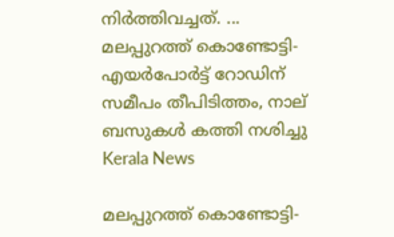നിര്‍ത്തിവച്ചത്. ...
മലപ്പുറത്ത് കൊണ്ടോട്ടി-എയര്‍പോര്‍ട്ട് റോഡിന് സമീപം തീപിടിത്തം, നാല് ബസുകള്‍ കത്തി നശിച്ചു
Kerala News

മലപ്പുറത്ത് കൊണ്ടോട്ടി-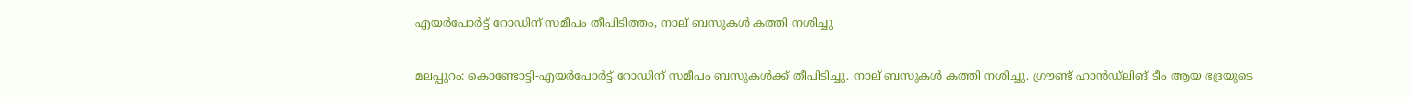എയര്‍പോര്‍ട്ട് റോഡിന് സമീപം തീപിടിത്തം, നാല് ബസുകള്‍ കത്തി നശിച്ചു

മലപ്പുറം: കൊണ്ടോട്ടി-എയര്‍പോര്‍ട്ട് റോഡിന് സമീപം ബസുകള്‍ക്ക് തീപിടിച്ചു. നാല് ബസുകള്‍ കത്തി നശിച്ചു. ഗ്രൗണ്ട് ഹാന്‍ഡ്ലിങ് ടീം ആയ ഭദ്രയുടെ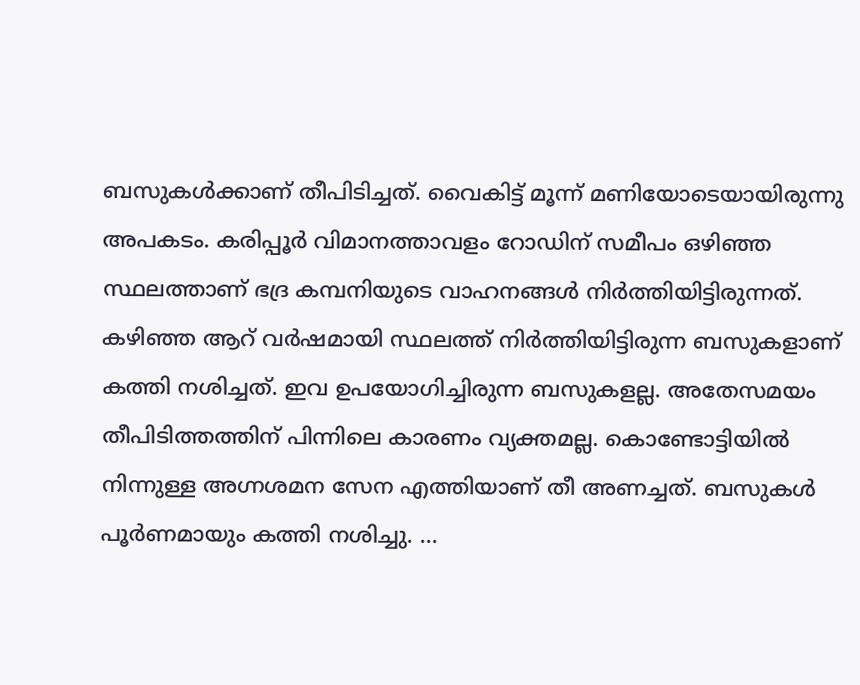ബസുകള്‍ക്കാണ് തീപിടിച്ചത്. വൈകിട്ട് മൂന്ന് മണിയോടെയായിരുന്നു അപകടം. കരിപ്പൂര്‍ വിമാനത്താവളം റോഡിന് സമീപം ഒഴിഞ്ഞ സ്ഥലത്താണ് ഭദ്ര കമ്പനിയുടെ വാഹനങ്ങള്‍ നിര്‍ത്തിയിട്ടിരുന്നത്. കഴിഞ്ഞ ആറ് വര്‍ഷമായി സ്ഥലത്ത് നിര്‍ത്തിയിട്ടിരുന്ന ബസുകളാണ് കത്തി നശിച്ചത്. ഇവ ഉപയോഗിച്ചിരുന്ന ബസുകളല്ല. അതേസമയം തീപിടിത്തത്തിന് പിന്നിലെ കാരണം വ്യക്തമല്ല. കൊണ്ടോട്ടിയില്‍ നിന്നുള്ള അഗ്നശമന സേന എത്തിയാണ് തീ അണച്ചത്. ബസുകള്‍ പൂര്‍ണമായും കത്തി നശിച്ചു. ...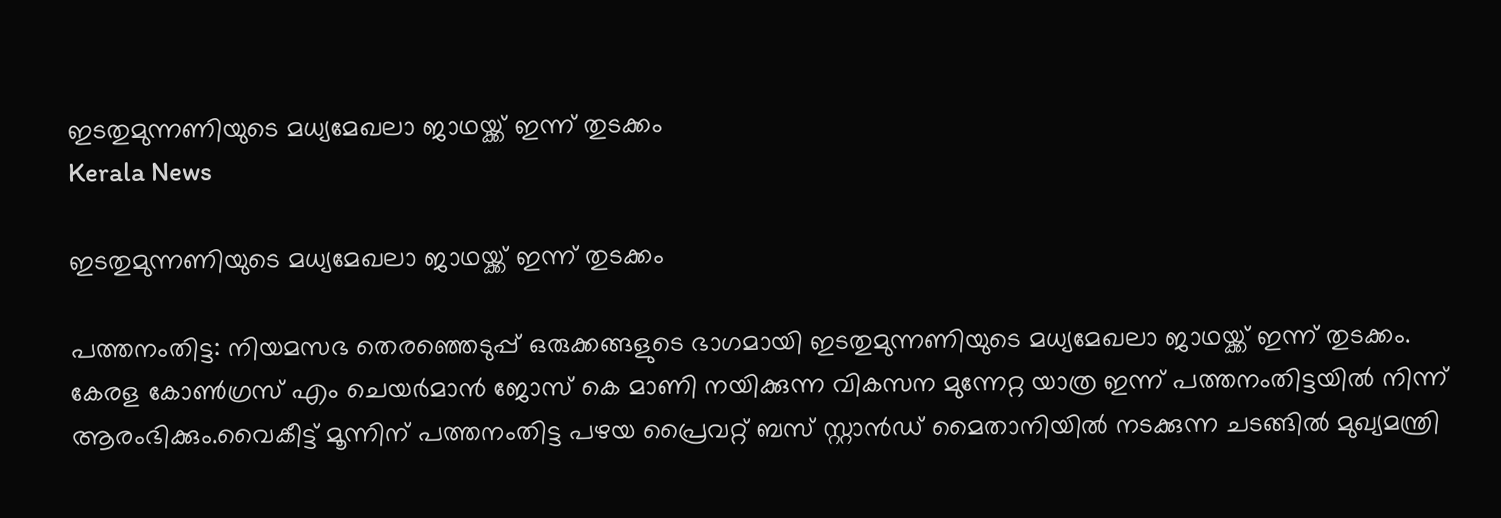ഇടതുമുന്നണിയുടെ മധ്യമേഖലാ ജാഥയ്ക്ക് ഇന്ന് തുടക്കം
Kerala News

ഇടതുമുന്നണിയുടെ മധ്യമേഖലാ ജാഥയ്ക്ക് ഇന്ന് തുടക്കം

പത്തനംതിട്ട: നിയമസഭ തെരഞ്ഞെടുപ്പ് ഒരുക്കങ്ങളുടെ ഭാഗമായി ഇടതുമുന്നണിയുടെ മധ്യമേഖലാ ജാഥയ്ക്ക് ഇന്ന് തുടക്കം. കേരള കോണ്‍ഗ്രസ് എം ചെയര്‍മാന്‍ ജോസ് കെ മാണി നയിക്കുന്ന വികസന മുന്നേറ്റ യാത്ര ഇന്ന് പത്തനംതിട്ടയില്‍ നിന്ന് ആരംഭിക്കും.വൈകീട്ട് മൂന്നിന് പത്തനംതിട്ട പഴയ പ്രൈവറ്റ് ബസ് സ്റ്റാന്‍ഡ് മൈതാനിയില്‍ നടക്കുന്ന ചടങ്ങില്‍ മുഖ്യമന്ത്രി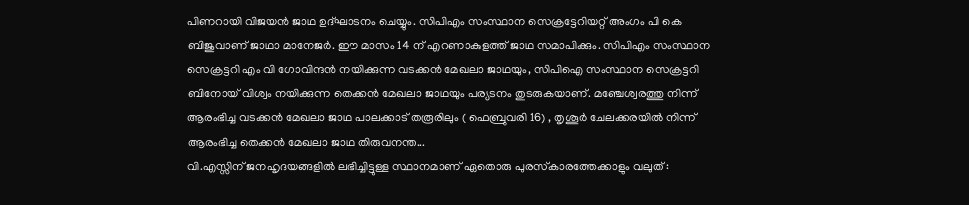പിണറായി വിജയന്‍ ജാഥ ഉദ്ഘാടനം ചെയ്യും. സിപിഎം സംസ്ഥാന സെക്രട്ടേറിയറ്റ് അംഗം പി കെ ബിജുവാണ് ജാഥാ മാനേജര്‍. ഈ മാസം 14 ന് എറണാകുളത്ത് ജാഥ സമാപിക്കും. സിപിഎം സംസ്ഥാന സെക്രട്ടറി എം വി ഗോവിന്ദന്‍ നയിക്കുന്ന വടക്കന്‍ മേഖലാ ജാഥയും, സിപിഐ സംസ്ഥാന സെക്രട്ടറി ബിനോയ് വിശ്വം നയിക്കുന്ന തെക്കന്‍ മേഖലാ ജാഥയും പര്യടനം തുടരുകയാണ്. മഞ്ചേശ്വരത്തു നിന്ന് ആരംഭിച്ച വടക്കന്‍ മേഖലാ ജാഥ പാലക്കാട് തരൂരിലും ( ഫെബ്രുവരി 16) , തൃശൂര്‍ ചേലക്കരയില്‍ നിന്ന് ആരംഭിച്ച തെക്കന്‍ മേഖലാ ജാഥ തിരുവനന്ത...
വി.എസ്സിന് ജനഹൃദയങ്ങളില്‍ ലഭിച്ചിട്ടുള്ള സ്ഥാനമാണ് ഏതൊരു പുരസ്‌കാരത്തേക്കാളും വലുത്‌ :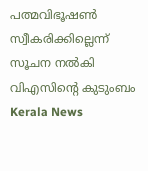പത്മവിഭൂഷൺ സ്വീകരിക്കില്ലെന്ന് സൂചന നൽകി വിഎസിൻ്റെ കുടുംബം
Kerala News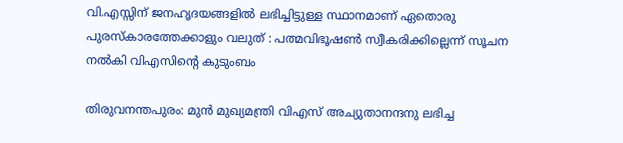വി.എസ്സിന് ജനഹൃദയങ്ങളില്‍ ലഭിച്ചിട്ടുള്ള സ്ഥാനമാണ് ഏതൊരു പുരസ്‌കാരത്തേക്കാളും വലുത്‌ : പത്മവിഭൂഷൺ സ്വീകരിക്കില്ലെന്ന് സൂചന നൽകി വിഎസിൻ്റെ കുടുംബം

തിരുവനന്തപുരം: മുന്‍ മുഖ്യമന്ത്രി വിഎസ് അച്യുതാനന്ദനു ലഭിച്ച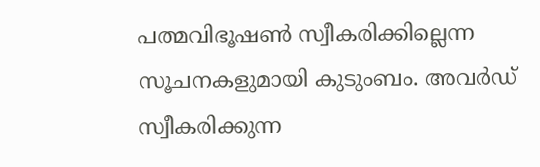പത്മവിഭൂഷണ്‍ സ്വീകരിക്കില്ലെന്ന സൂചനകളുമായി കുടുംബം. അവര്‍ഡ് സ്വീകരിക്കുന്ന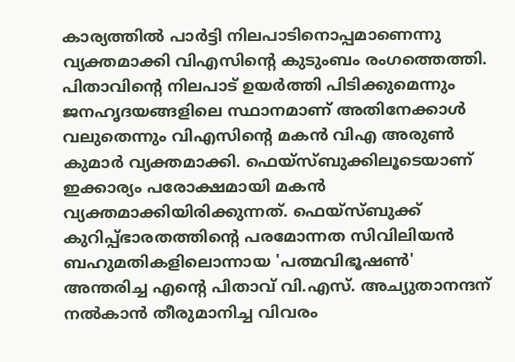കാര്യത്തില്‍ പാര്‍ട്ടി നിലപാടിനൊപ്പമാണെന്നു വ്യക്തമാക്കി വിഎസിന്റെ കുടുംബം രംഗത്തെത്തി. പിതാവിന്റെ നിലപാട് ഉയര്‍ത്തി പിടിക്കുമെന്നും ജനഹൃദയങ്ങളിലെ സ്ഥാനമാണ് അതിനേക്കാള്‍ വലുതെന്നും വിഎസിന്റെ മകന്‍ വിഎ അരുണ്‍ കുമാര്‍ വ്യക്തമാക്കി. ഫെയ്‌സ്ബുക്കിലൂടെയാണ് ഇക്കാര്യം പരോക്ഷമായി മകന്‍ വ്യക്തമാക്കിയിരിക്കുന്നത്. ഫെയ്‌സ്ബുക്ക് കുറിപ്പ്ഭാരതത്തിന്റെ പരമോന്നത സിവിലിയന്‍ ബഹുമതികളിലൊന്നായ 'പത്മവിഭൂഷണ്‍' അന്തരിച്ച എന്റെ പിതാവ് വി.എസ്. അച്യുതാനന്ദന് നല്‍കാന്‍ തീരുമാനിച്ച വിവരം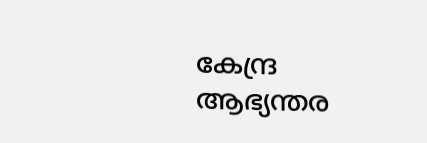കേന്ദ്ര ആഭ്യന്തര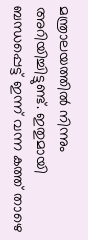മന്ത്രാലയത്തില്‍ നിന്നും അറിയിച്ചിട്ടുണ്ട്. ഇതുമായി ബന്ധപ്പെട്ട് ഇന്ന് വന്ന കത്ത് താഴെ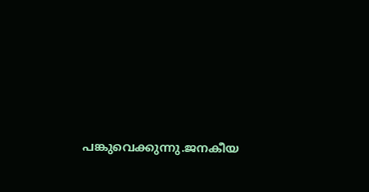പങ്കുവെക്കുന്നു.ജനകീയ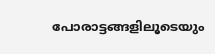പോരാട്ടങ്ങളിലൂടെയും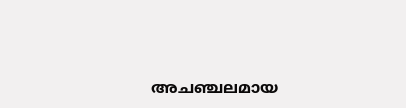അചഞ്ചലമായ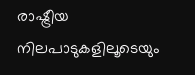രാഷ്ട്രീയ നിലപാടുകളിലൂടെയും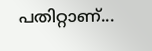പതിറ്റാണ്...